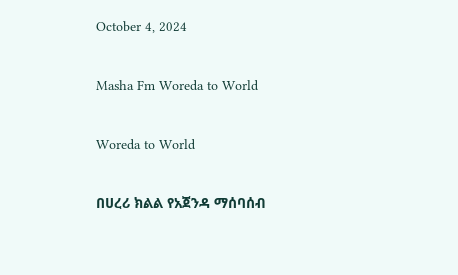October 4, 2024

Masha Fm Woreda to World

Woreda to World

በሀረሪ ክልል የአጀንዳ ማሰባሰብ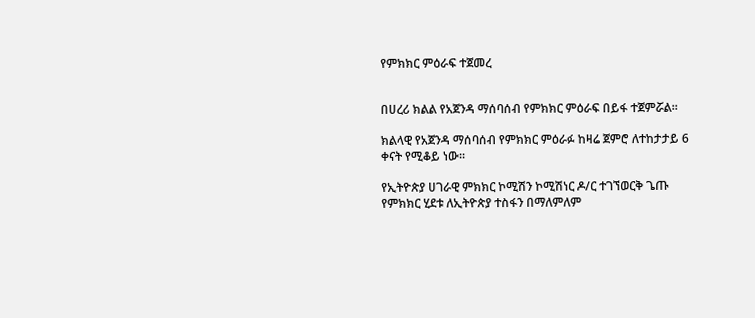የምክክር ምዕራፍ ተጀመረ


በሀረሪ ክልል የአጀንዳ ማሰባሰብ የምክክር ምዕራፍ በይፋ ተጀምሯል።

ክልላዊ የአጀንዳ ማሰባሰብ የምክክር ምዕራፉ ከዛሬ ጀምሮ ለተከታታይ 6 ቀናት የሚቆይ ነው።

የኢትዮጵያ ሀገራዊ ምክክር ኮሚሽን ኮሚሽነር ዶ/ር ተገኘወርቅ ጌጡ የምክክር ሂደቱ ለኢትዮጵያ ተስፋን በማለምለም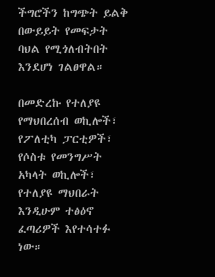ችግሮችን ከግጭት ይልቅ በውይይት የመፍታት ባህል የሚጎለብትበት እንደሆነ ገልፀዋል።

በመድረኩ የተለያዩ የማህበረሰብ ወኪሎች፣ የፖለቲካ ፓርቲዎች፣ የሶስቱ የመንግሥት አካላት ወኪሎች፣ የተለያዩ ማህበራት እንዲሁም ተፅዕኖ ፈጣሪዎች እየተሳተፉ ነው።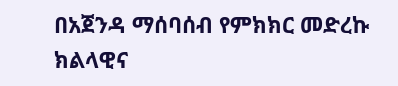በአጀንዳ ማሰባሰብ የምክክር መድረኩ ክልላዊና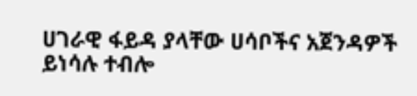ሀገራዊ ፋይዳ ያላቸው ሀሳቦችና አጀንዳዎች ይነሳሉ ተብሎ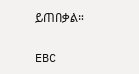ይጠበቃል።

EBC